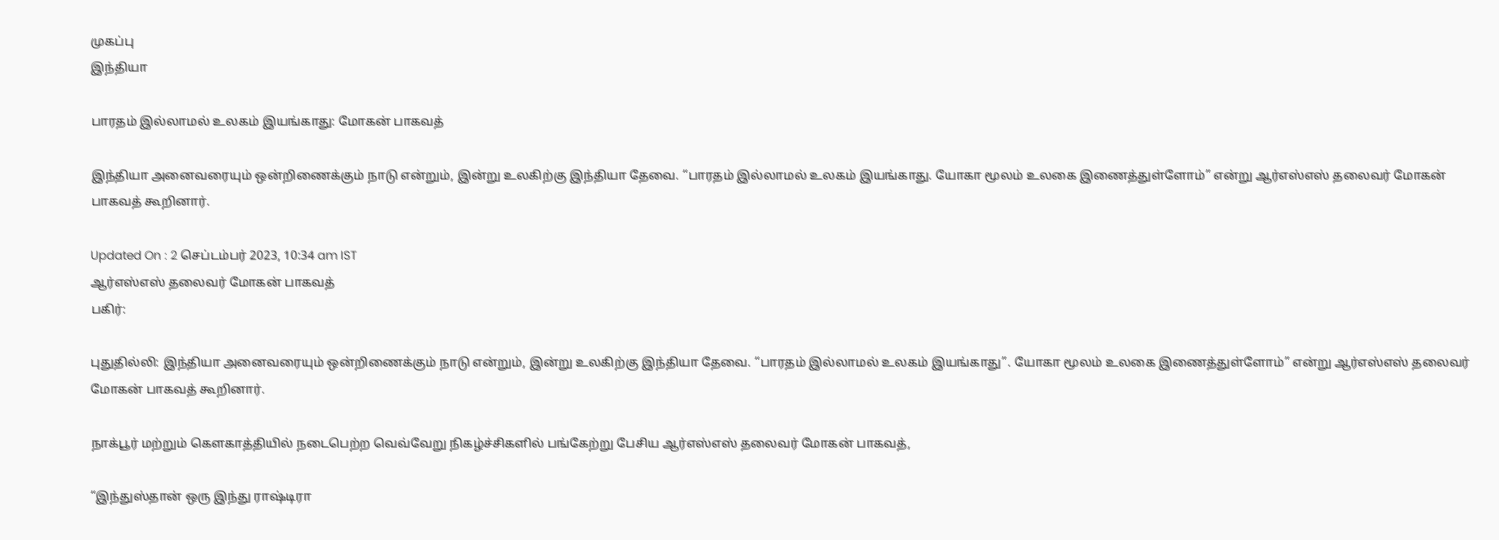முகப்பு
இந்தியா

பாரதம் இல்லாமல் உலகம் இயங்காது: மோகன் பாகவத்

இந்தியா அனைவரையும் ஒன்றிணைக்கும் நாடு என்றும், இன்று உலகிற்கு இந்தியா தேவை. “பாரதம் இல்லாமல் உலகம் இயங்காது. யோகா மூலம் உலகை இணைத்துள்ளோம்” என்று ஆர்எஸ்எஸ் தலைவர் மோகன் பாகவத் கூறினார்.

Updated On : 2 செப்டம்பர் 2023, 10:34 am IST
ஆர்எஸ்எஸ் தலைவர் மோகன் பாகவத்
பகிர்:

புதுதில்லி: இந்தியா அனைவரையும் ஒன்றிணைக்கும் நாடு என்றும், இன்று உலகிற்கு இந்தியா தேவை. “பாரதம் இல்லாமல் உலகம் இயங்காது”. யோகா மூலம் உலகை இணைத்துள்ளோம்” என்று ஆர்எஸ்எஸ் தலைவர் மோகன் பாகவத் கூறினார்.

நாக்பூர் மற்றும் கௌகாத்தியில் நடைபெற்ற வெவ்வேறு நிகழ்ச்சிகளில் பங்கேற்று பேசிய ஆர்எஸ்எஸ் தலைவர் மோகன் பாகவத்,

“இந்துஸ்தான் ஒரு இந்து ராஷ்டிரா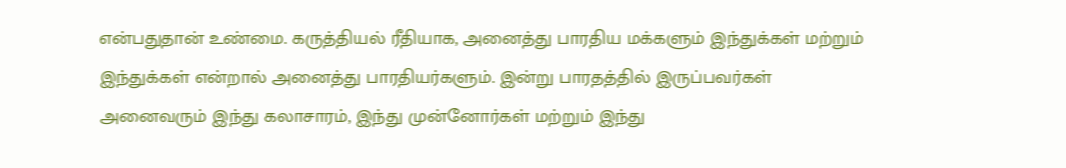என்பதுதான் உண்மை. கருத்தியல் ரீதியாக, அனைத்து பாரதிய மக்களும் இந்துக்கள் மற்றும் இந்துக்கள் என்றால் அனைத்து பாரதியர்களும். இன்று பாரதத்தில் இருப்பவர்கள் அனைவரும் இந்து கலாசாரம், இந்து முன்னோர்கள் மற்றும் இந்து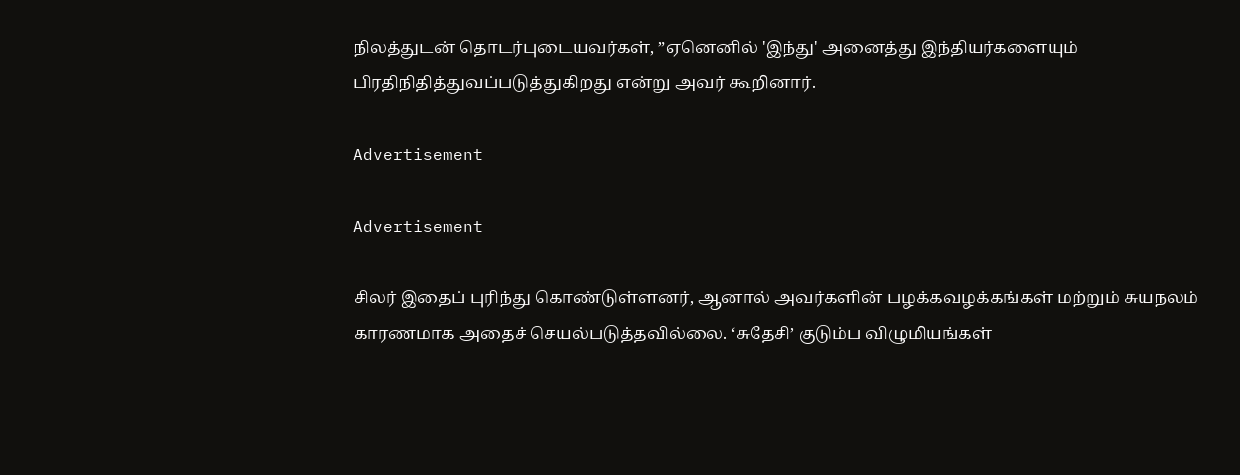நிலத்துடன் தொடர்புடையவர்கள், ”ஏனெனில் 'இந்து' அனைத்து இந்தியர்களையும் பிரதிநிதித்துவப்படுத்துகிறது என்று அவர் கூறினார்.

Advertisement

Advertisement

சிலர் இதைப் புரிந்து கொண்டுள்ளனர், ஆனால் அவர்களின் பழக்கவழக்கங்கள் மற்றும் சுயநலம் காரணமாக அதைச் செயல்படுத்தவில்லை. ‘சுதேசி’ குடும்ப விழுமியங்கள்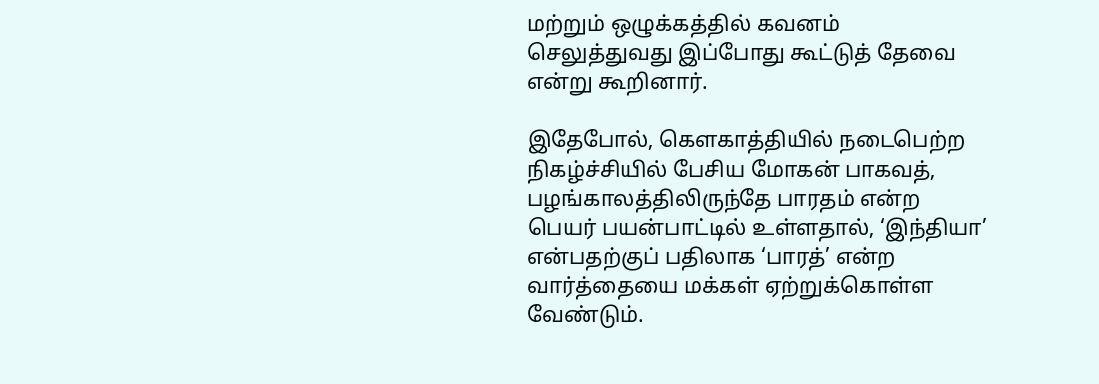மற்றும் ஒழுக்கத்தில் கவனம் செலுத்துவது இப்போது கூட்டுத் தேவை என்று கூறினார்.

இதேபோல், கௌகாத்தியில் நடைபெற்ற நிகழ்ச்சியில் பேசிய மோகன் பாகவத், பழங்காலத்திலிருந்தே பாரதம் என்ற பெயர் பயன்பாட்டில் உள்ளதால், ‘இந்தியா’ என்பதற்குப் பதிலாக ‘பாரத்’ என்ற வார்த்தையை மக்கள் ஏற்றுக்கொள்ள வேண்டும்.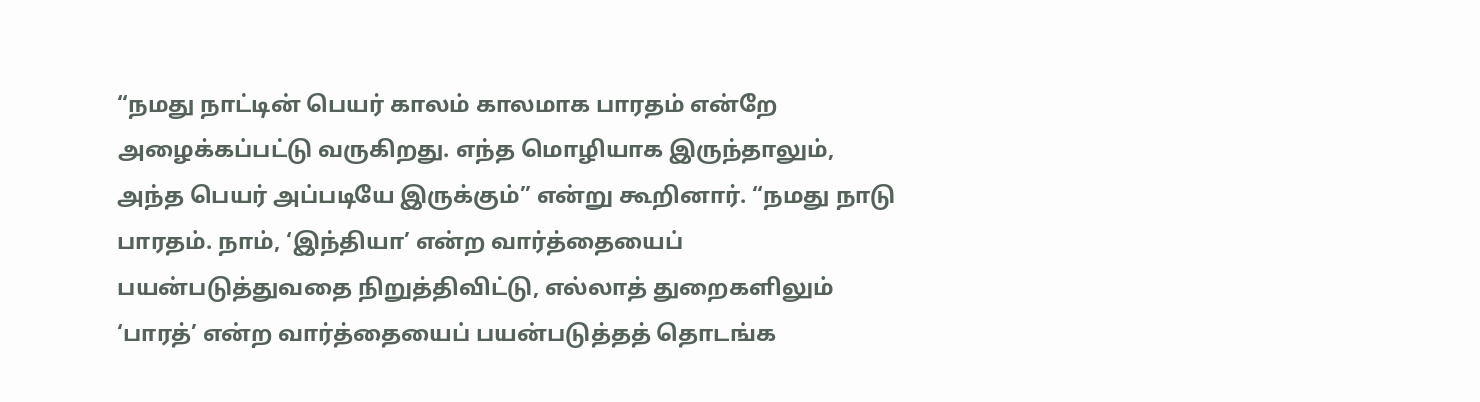“நமது நாட்டின் பெயர் காலம் காலமாக பாரதம் என்றே அழைக்கப்பட்டு வருகிறது. எந்த மொழியாக இருந்தாலும், அந்த பெயர் அப்படியே இருக்கும்” என்று கூறினார். “நமது நாடு பாரதம். நாம், ‘இந்தியா’ என்ற வார்த்தையைப் பயன்படுத்துவதை நிறுத்திவிட்டு, எல்லாத் துறைகளிலும் ‘பாரத்’ என்ற வார்த்தையைப் பயன்படுத்தத் தொடங்க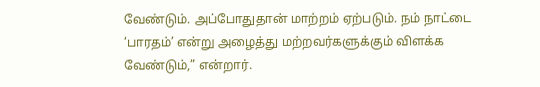வேண்டும். அப்போதுதான் மாற்றம் ஏற்படும். நம் நாட்டை ‘பாரதம்’ என்று அழைத்து மற்றவர்களுக்கும் விளக்க வேண்டும்,” என்றார்.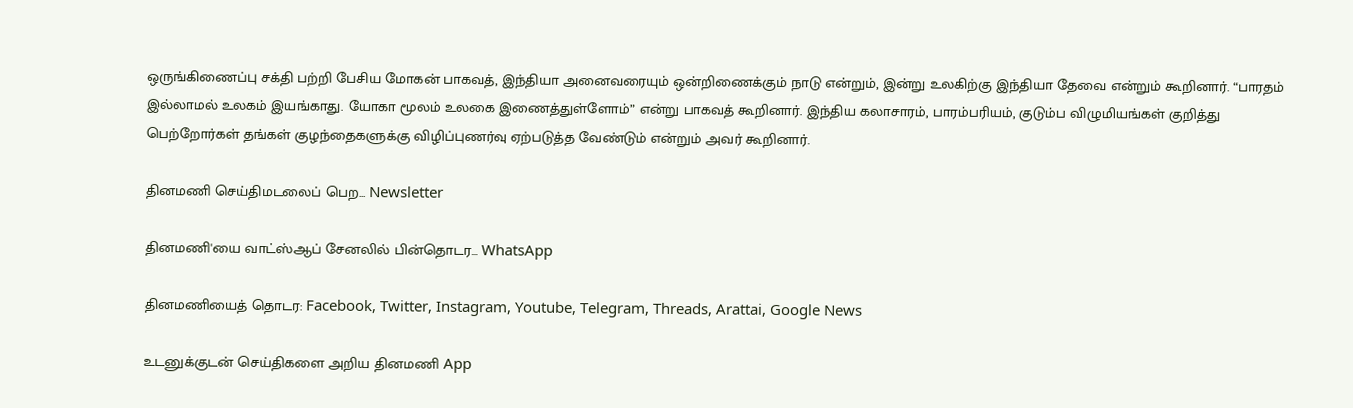ஒருங்கிணைப்பு சக்தி பற்றி பேசிய மோகன் பாகவத், இந்தியா அனைவரையும் ஒன்றிணைக்கும் நாடு என்றும், இன்று உலகிற்கு இந்தியா தேவை என்றும் கூறினார். “பாரதம் இல்லாமல் உலகம் இயங்காது. யோகா மூலம் உலகை இணைத்துள்ளோம்” என்று பாகவத் கூறினார். இந்திய கலாசாரம், பாரம்பரியம், குடும்ப விழுமியங்கள் குறித்து பெற்றோர்கள் தங்கள் குழந்தைகளுக்கு விழிப்புணர்வு ஏற்படுத்த வேண்டும் என்றும் அவர் கூறினார்.

தினமணி செய்திமடலைப் பெற... Newsletter

தினமணி'யை வாட்ஸ்ஆப் சேனலில் பின்தொடர... WhatsApp

தினமணியைத் தொடர: Facebook, Twitter, Instagram, Youtube, Telegram, Threads, Arattai, Google News

உடனுக்குடன் செய்திகளை அறிய தினமணி App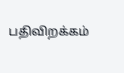பதிவிறக்கம்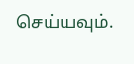செய்யவும்.